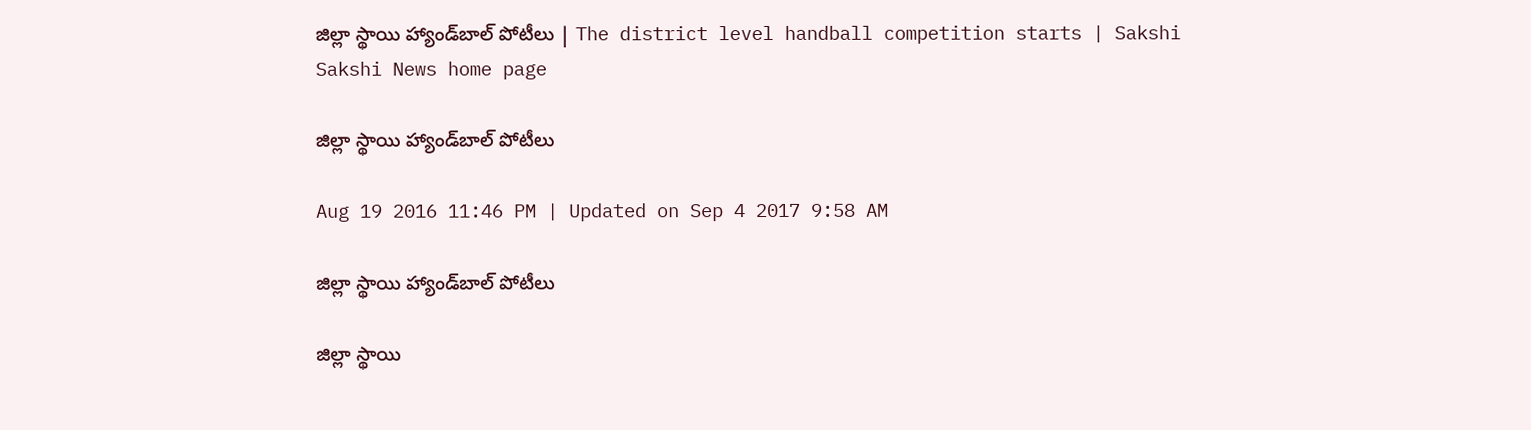జిల్లా స్థాయి హ్యాండ్‌బాల్‌ పోటీలు | The district level handball competition starts | Sakshi
Sakshi News home page

జిల్లా స్థాయి హ్యాండ్‌బాల్‌ పోటీలు

Aug 19 2016 11:46 PM | Updated on Sep 4 2017 9:58 AM

జిల్లా స్థాయి హ్యాండ్‌బాల్‌ పోటీలు

జిల్లా స్థాయి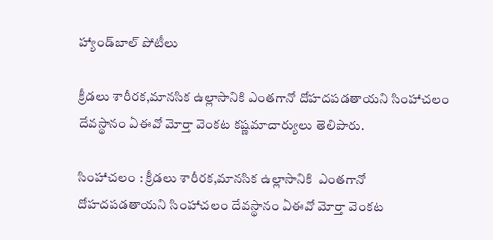హ్యాండ్‌బాల్‌ పోటీలు

క్రీడలు శారీరక,మానసిక ఉల్లాసానికి ఎంతగానో దోహదపడతాయని సింహాచలం దేవస్థానం ఏఈవో మోర్తా వెంకట కష్ణమాచార్యులు తెలిపారు.

సింహాచలం : క్రీడలు శారీరక,మానసిక ఉల్లాసానికి  ఎంతగానో దోహదపడతాయని సింహాచలం దేవస్థానం ఏఈవో మోర్తా వెంకట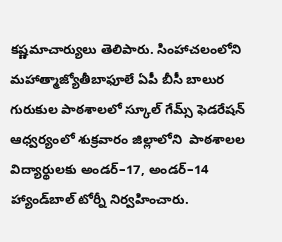కష్ణమాచార్యులు తెలిపారు. సింహాచలంలోని మహాత్మాజ్యోతీబాఫూలే ఏపీ బీసీ బాలుర గురుకుల పాఠశాలలో స్కూల్‌ గేమ్స్‌ ఫెడరేషన్‌ ఆధ్వర్యంలో శుక్రవారం జిల్లాలోని  పాఠశాలల విద్యార్థులకు అండర్‌–17, అండర్‌–14 హ్యాండ్‌బాల్‌ టోర్నీ నిర్వహించారు.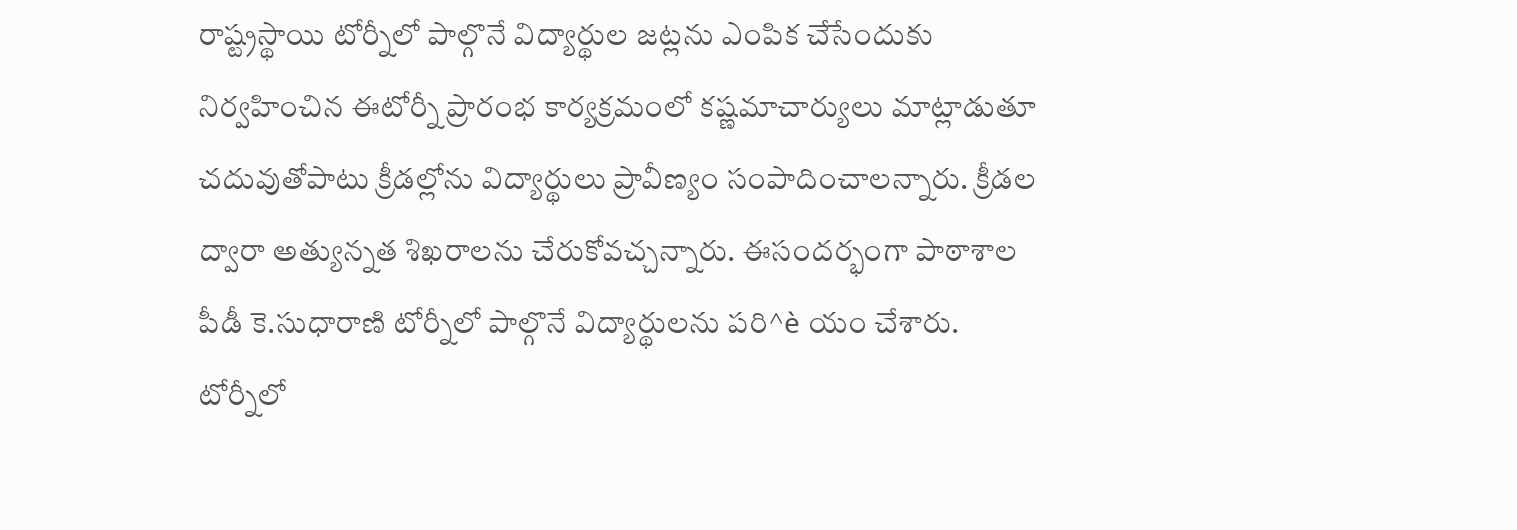రాష్ట్రస్థాయి టోర్నీలో పాల్గొనే విద్యార్థుల జట్లను ఎంపిక చేసేందుకు నిర్వహించిన ఈటోర్నీ ప్రారంభ కార్యక్రమంలో కష్ణమాచార్యులు మాట్లాడుతూ చదువుతోపాటు క్రీడల్లోను విద్యార్థులు ప్రావీణ్యం సంపాదించాలన్నారు. క్రీడల ద్వారా అత్యున్నత శిఖరాలను చేరుకోవచ్చన్నారు. ఈసందర్భంగా పాఠాశాల పీడీ కె.సుధారాణి టోర్నీలో పాల్గొనే విద్యార్థులను పరి^è యం చేశారు. టోర్నీలో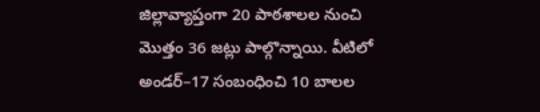జిల్లావ్యాప్తంగా 20 పాఠశాలల నుంచి మొత్తం 36 జట్లు పాల్గొన్నాయి. వీటిలో అండర్‌–17 సంబంధించి 10 బాలల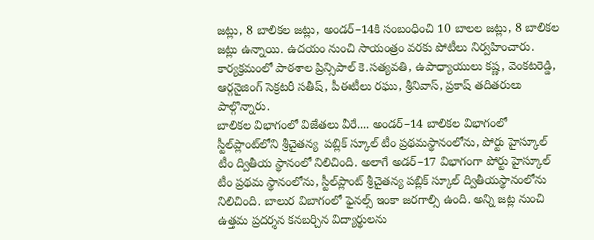జట్లు, 8 బాలికల జట్లు, అండర్‌–14కి సంబంధించి 10 బాలల జట్లు, 8 బాలికల జట్లు ఉన్నాయి. ఉదయం నుంచి సాయంత్రం వరకు పోటీలు నిర్వహించారు. కార్యక్రమంలో పాఠశాల ప్రిన్సిపాల్‌ కె.సత్యవతి, ఉపాధ్యాయులు కష్ణ, వెంకటరెడ్డి, ఆర్గనైజింగ్‌ సెక్రటరీ సతీష్, పీఈటీలు రఘు, శ్రీనివాస్, ప్రకాష్‌ తదితరులు పాల్గొన్నారు.
బాలికల విభాగంలో విజేతలు వీరే.... అండర్‌–14 బాలికల విభాగంలో స్టీల్‌ప్లాంట్‌లోని శ్రీచైతన్య  పబ్లిక్‌ స్కూల్‌ టీం ప్రథమస్థానంలోను, పోర్టు హైస్కూల్‌ టీం ద్వితీయ స్థానంలో నిలిచింది. అలాగే అడర్‌–17 విభాగంగా పోర్టు హైస్కూల్‌ టీం ప్రథమ స్థానంలోను, స్టీల్‌ప్లాంట్‌ శ్రీచైతన్య పబ్లిక్‌ స్కూల్‌ ద్వితీయస్థానంలోను నిలిచింది. బాలుర విబాగంలో ఫైనల్స్‌ ఇంకా జరగాల్సి ఉంది. అన్ని జట్ల నుంచి ఉత్తమ ప్రదర్శన కనబర్చిన విద్యార్థులను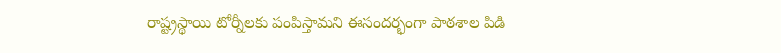రాష్ట్రస్థాయి టోర్నీలకు పంపిస్తామని ఈసందర్భంగా పాఠశాల పిడి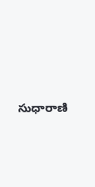సుధారాణి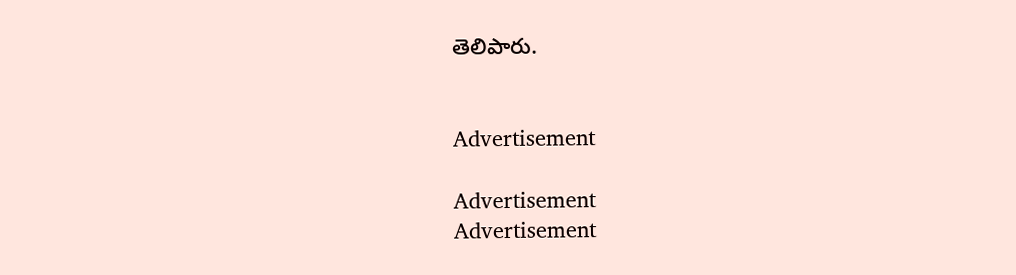తెలిపారు.


Advertisement

Advertisement
Advertisement